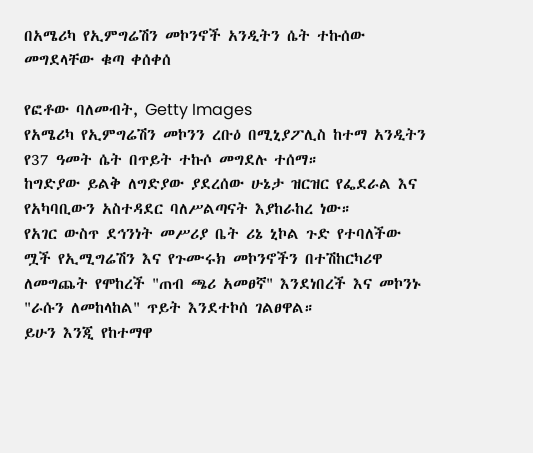በአሜሪካ የኢምግሬሽን መኮንኖች አንዲትን ሴት ተኩሰው መግደላቸው ቁጣ ቀሰቀሰ

የፎቶው ባለመብት, Getty Images
የአሜሪካ የኢምግሬሽን መኮንን ረቡዕ በሚኒያፖሊስ ከተማ አንዲትን የ37 ዓመት ሴት በጥይት ተኩሶ መግደሉ ተሰማ።
ከግድያው ይልቅ ለግድያው ያደረሰው ሁኔታ ዝርዝር የፌደራል እና የአካባቢውን አስተዳደር ባለሥልጣናት እያከራከረ ነው።
የአገር ውስጥ ደኅንነት መሥሪያ ቤት ሪኔ ኒኮል ጉድ የተባለችው ሟች የኢሚግሬሽን እና የጉሙሩክ መኮንኖችን በተሽከርካሪዋ ለመግጨት የሞከረች "ጠብ ጫሪ አመፀኛ" እንደነበረች እና መኮንኑ "ራሱን ለመከላከል" ጥይት እንደተኮሰ ገልፀዋል።
ይሁን እንጂ የከተማዋ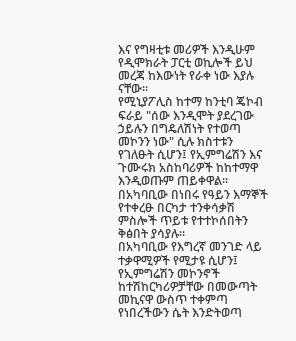እና የግዛቲቱ መሪዎች እንዲሁም የዲሞክራት ፓርቲ ወኪሎች ይህ መረጃ ከእውነት የራቀ ነው እያሉ ናቸው።
የሚኒያፖሊስ ከተማ ከንቲባ ጄኮብ ፍራይ "ሰው እንዲሞት ያደረገው ኃይሉን በግዴለሽነት የተወጣ መኮንን ነው" ሲሉ ክስተቱን የገለፁት ሲሆን፤ የኢምግሬሽን እና ጉሙሩክ አስከባሪዎች ከከተማዋ እንዲወጡም ጠይቀዋል።
በአካባቢው በነበሩ የዓይን እማኞች የተቀረፁ በርካታ ተንቀሳቃሽ ምስሎች ጥይቱ የተተኮሰበትን ቅፅበት ያሳያሉ።
በአካባቢው የእግረኛ መንገድ ላይ ተቃዋሚዎች የሚታዩ ሲሆን፤ የኢምግሬሽን መኮንኖች ከተሽከርካሪዎቻቸው በመውጣት መኪናዋ ውስጥ ተቀምጣ የነበረችውን ሴት እንድትወጣ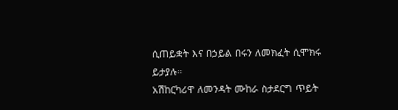ሲጠይቋት እና በኃይል በሩን ለመክፈት ሲሞክሩ ይታያሉ።
አሽከርካሪዋ ለመንዳት ሙከራ ስታደርግ ጥይት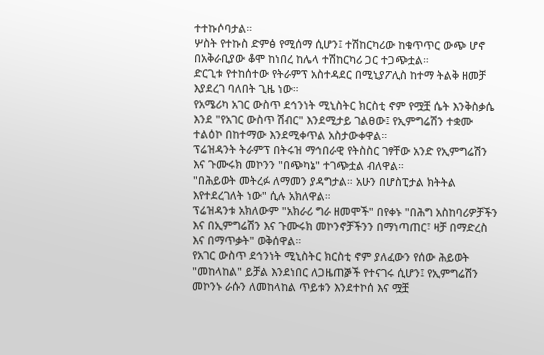ተተኩሶባታል።
ሦስት የተኩስ ድምፅ የሚሰማ ሲሆን፤ ተሽከርካሪው ከቁጥጥር ውጭ ሆኖ በአቅራቢያው ቆሞ ከነበረ ከሌላ ተሽከርካሪ ጋር ተጋጭቷል።
ድርጊቱ የተከሰተው የትራምፕ አስተዳደር በሚኒያፖሊስ ከተማ ትልቅ ዘመቻ እያደረገ ባለበት ጊዜ ነው።
የአሜሪካ አገር ውስጥ ደኅንነት ሚኒስትር ክርስቲ ኖም የሟቿ ሴት እንቅስቃሴ እንደ "የአገር ውስጥ ሽብር" እንደሚታይ ገልፀው፤ የኢምግሬሽን ተቋሙ ተልዕኮ በከተማው እንደሚቀጥል አስታውቀዋል።
ፕሬዝዳንት ትራምፕ በትሩዝ ማኅበራዊ የትስስር ገፃቸው አንድ የኢምግሬሽን እና ጉሙሩክ መኮንን "በጭካኔ" ተገጭቷል ብለዋል።
"በሕይወት መትረፉ ለማመን ያዳግታል። አሁን በሆስፒታል ክትትል እየተደረገለት ነው" ሲሉ አክለዋል።
ፕሬዝዳንቱ አክለውም "አክራሪ ግራ ዘመሞች" በየቀኑ "በሕግ አስከባሪዎቻችን እና በኢምግሬሽን እና ጉሙሩክ መኮንኖቻችንን በማነጣጠር፣ ዛቻ በማድረስ እና በማጥቃት" ወቅሰዋል።
የአገር ውስጥ ደኅንነት ሚኒስትር ክርስቲ ኖም ያለፈውን የሰው ሕይወት "መከላከል" ይቻል እንደነበር ለጋዜጠⶉች የተናገሩ ሲሆን፤ የኢምግሬሽን መኮንኑ ራሱን ለመከላከል ጥይቱን እንደተኮሰ እና ሟቿ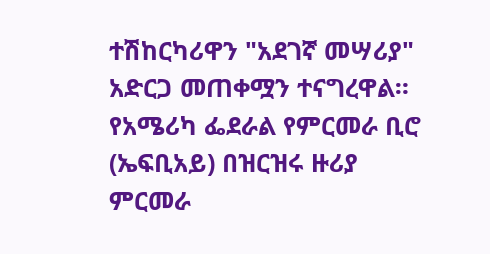ተሽከርካሪዋን "አደገኛ መሣሪያ" አድርጋ መጠቀሟን ተናግረዋል።
የአሜሪካ ፌደራል የምርመራ ቢሮ (ኤፍቢአይ) በዝርዝሩ ዙሪያ ምርመራ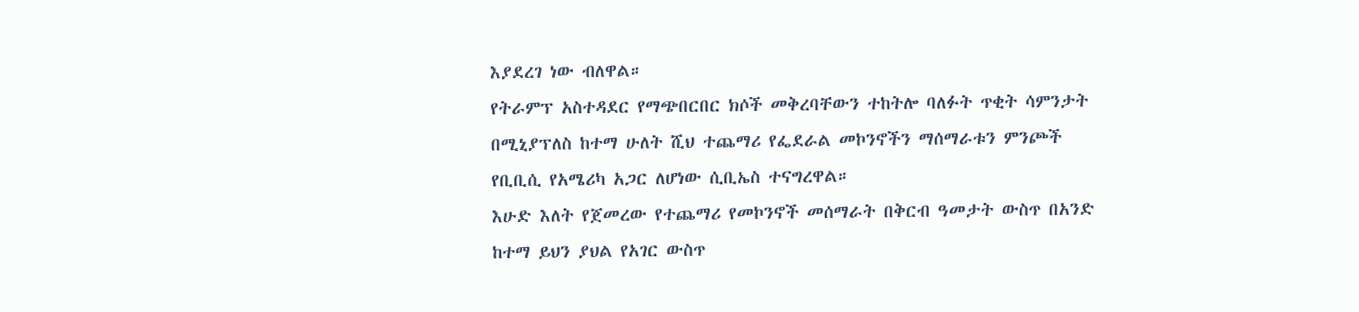እያደረገ ነው ብለዋል።
የትራምፕ አስተዳደር የማጭበርበር ክሶች መቅረባቸውን ተከትሎ ባለፉት ጥቂት ሳምንታት በሚኒያፕለስ ከተማ ሁለት ሺህ ተጨማሪ የፌደራል መኮንኖችን ማሰማራቱን ምንጮች የቢቢሲ የአሜሪካ አጋር ለሆነው ሲቢኤስ ተናግረዋል።
እሁድ እለት የጀመረው የተጨማሪ የመኮንኖች መሰማራት በቅርብ ዓመታት ውስጥ በአንድ ከተማ ይህን ያህል የአገር ውስጥ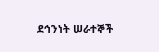ደኅንነት ሠራተኞች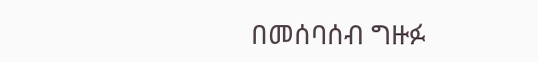በመሰባሰብ ግዙፉ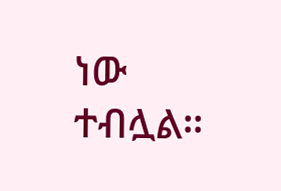ነው ተብሏል።